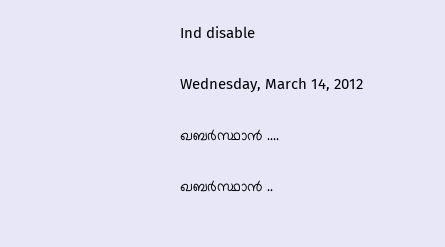Ind disable

Wednesday, March 14, 2012

ഖബര്‍സ്ഥാന്‍ ....

ഖബര്‍സ്ഥാന്‍ ..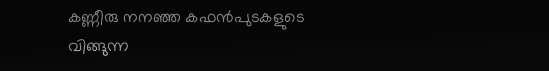കണ്ണീരു നനഞ്ഞ കഫന്‍പുടകളുടെ
വിങ്ങുന്ന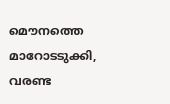മൌനത്തെ മാറോടടുക്കി,
വരണ്ട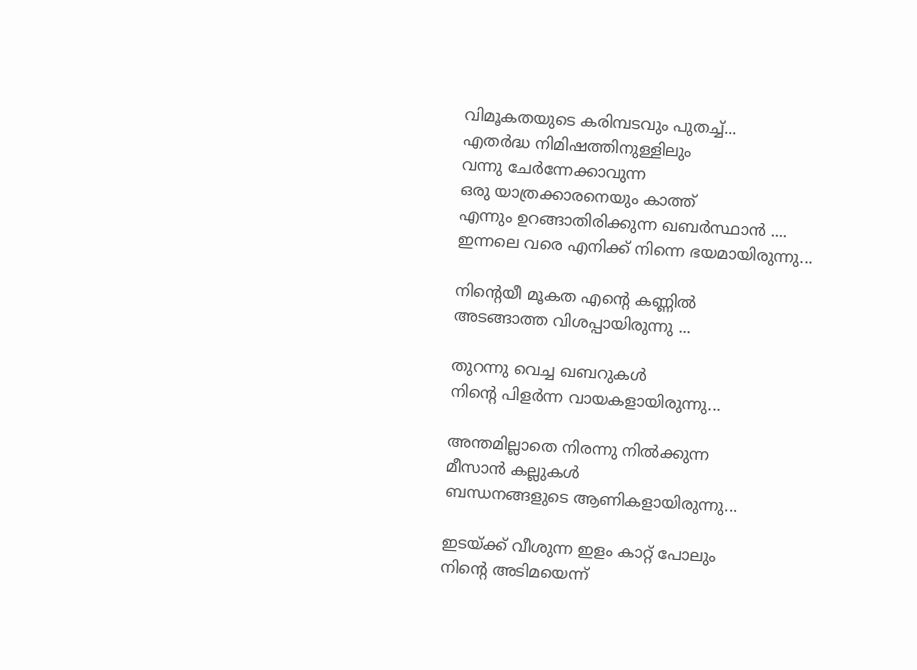വിമൂകതയുടെ കരിമ്പടവും പുതച്ച്...
എതര്‍ദ്ധ നിമിഷത്തിനുള്ളിലും
വന്നു ചേര്‍ന്നേക്കാവുന്ന
ഒരു യാത്രക്കാരനെയും കാത്ത്‌
എന്നും ഉറങ്ങാതിരിക്കുന്ന ഖബര്‍സ്ഥാന്‍ ....
ഇന്നലെ വരെ എനിക്ക് നിന്നെ ഭയമായിരുന്നു...

നിന്റെയീ മൂകത എന്റെ കണ്ണില്‍
അടങ്ങാത്ത വിശപ്പായിരുന്നു ...

തുറന്നു വെച്ച ഖബറുകള്‍
നിന്റെ പിളര്‍ന്ന വായകളായിരുന്നു...

അന്തമില്ലാതെ നിരന്നു നില്‍ക്കുന്ന
മീസാന്‍ കല്ലുകള്‍
ബന്ധനങ്ങളുടെ ആണികളായിരുന്നു...

ഇടയ്ക്ക് വീശുന്ന ഇളം കാറ്റ് പോലും
നിന്റെ അടിമയെന്ന്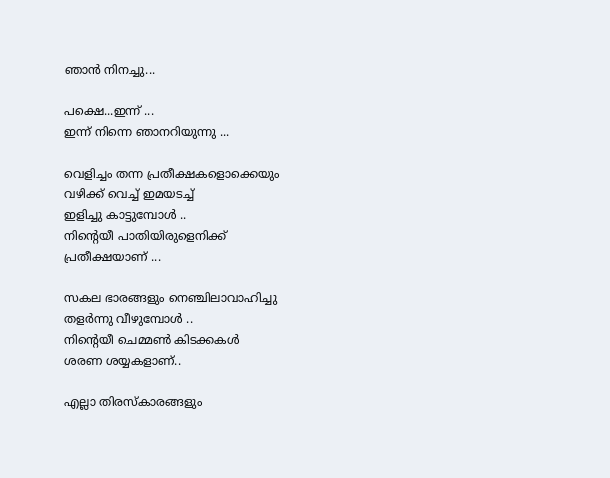ഞാന്‍ നിനച്ചു...

പക്ഷെ...ഇന്ന് ...
ഇന്ന് നിന്നെ ഞാനറിയുന്നു ...

വെളിച്ചം തന്ന പ്രതീക്ഷകളൊക്കെയും
വഴിക്ക് വെച്ച് ഇമയടച്ച്
ഇളിച്ചു കാട്ടുമ്പോള്‍ ..
നിന്റെയീ പാതിയിരുളെനിക്ക്
പ്രതീക്ഷയാണ് ...

സകല ഭാരങ്ങളും നെഞ്ചിലാവാഹിച്ചു
തളര്‍ന്നു വീഴുമ്പോള്‍ ..
നിന്റെയീ ചെമ്മണ്‍ കിടക്കകള്‍
ശരണ ശയ്യകളാണ്..

എല്ലാ തിരസ്കാരങ്ങളും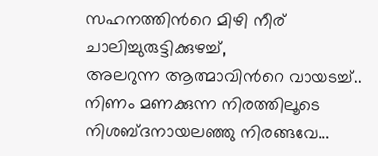സഹനത്തിന്‍റെ മിഴി നീര്
ചാലിച്ചുരുട്ടിക്കുഴച്ച്,
അലറുന്ന ആത്മാവിന്‍റെ വായടച്ച്..
നിണം മണക്കുന്ന നിരത്തിലൂടെ
നിശബ്ദനായലഞ്ഞു നിരങ്ങവേ...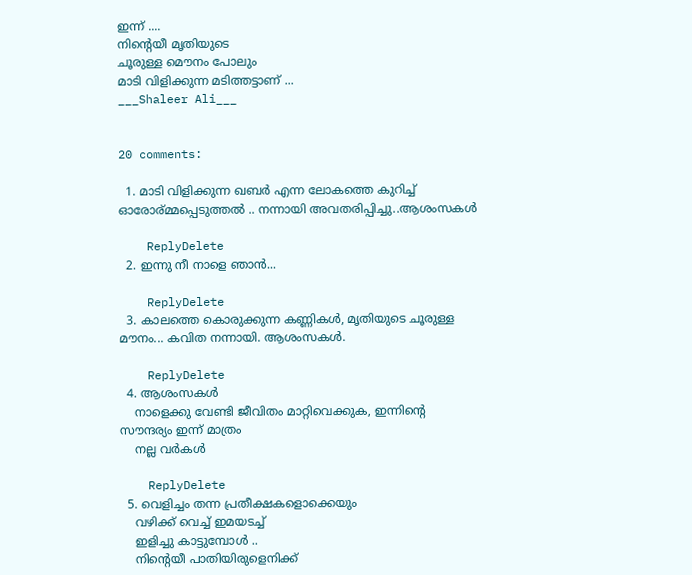ഇന്ന് ....
നിന്‍റെയീ മൃതിയുടെ
ചൂരുള്ള മൌനം പോലും
മാടി വിളിക്കുന്ന മടിത്തട്ടാണ് ...
___Shaleer Ali___


20 comments:

  1. മാടി വിളിക്കുന്ന ഖബര്‍ എന്ന ലോകത്തെ കുറിച്ച് ഓരോര്മ്മപ്പെടുത്തല്‍ .. നന്നായി അവതരിപ്പിച്ചു..ആശംസകള്‍

    ReplyDelete
  2. ഇന്നു നീ നാളെ ഞാൻ...

    ReplyDelete
  3. കാലത്തെ കൊരുക്കുന്ന കണ്ണികൾ, മൃതിയുടെ ചൂരുള്ള മൗനം... കവിത നന്നായി. ആശംസകൾ.

    ReplyDelete
  4. ആശംസകള്‍
    നാളെക്കു വേണ്ടി ജീവിതം മാറ്റിവെക്കുക, ഇന്നിന്റെ സൗന്ദര്യം ഇന്ന് മാത്രം
    നല്ല വര്‍കള്‍

    ReplyDelete
  5. വെളിച്ചം തന്ന പ്രതീക്ഷകളൊക്കെയും
    വഴിക്ക് വെച്ച് ഇമയടച്ച്
    ഇളിച്ചു കാട്ടുമ്പോള്‍ ..
    നിന്റെയീ പാതിയിരുളെനിക്ക്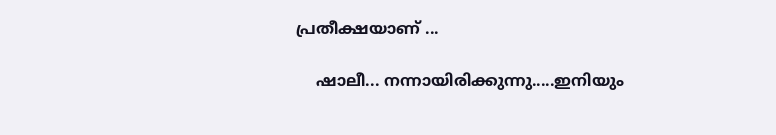പ്രതീക്ഷയാണ് ...

    ഷാലീ... നന്നായിരിക്കുന്നു.....ഇനിയും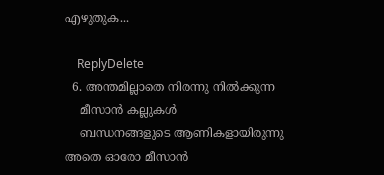എഴുതുക...

    ReplyDelete
  6. അന്തമില്ലാതെ നിരന്നു നില്‍ക്കുന്ന
    മീസാന്‍ കല്ലുകള്‍
    ബന്ധനങ്ങളുടെ ആണികളായിരുന്നു അതെ ഓരോ മീസാന്‍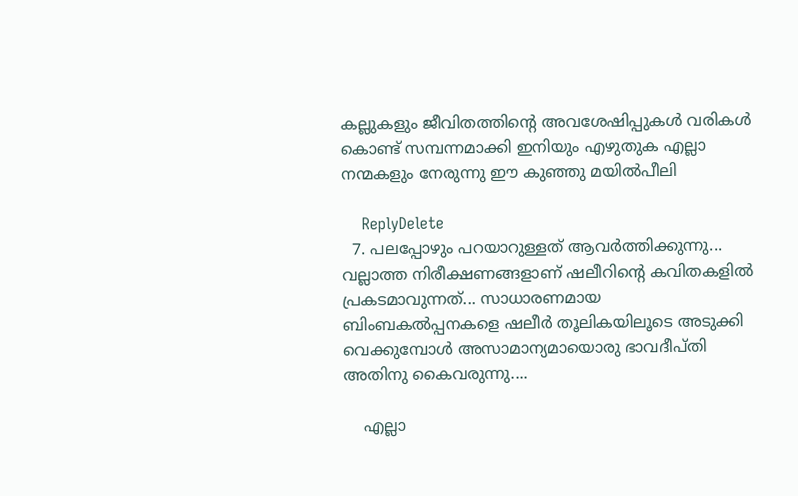കല്ലുകളും ജീവിതത്തിന്റെ അവശേഷിപ്പുകള്‍ വരികള്‍ കൊണ്ട് സമ്പന്നമാക്കി ഇനിയും എഴുതുക എല്ലാ നന്മകളും നേരുന്നു ഈ കുഞ്ഞു മയില്‍പീലി

    ReplyDelete
  7. പലപ്പോഴും പറയാറുള്ളത് ആവര്‍ത്തിക്കുന്നു... വല്ലാത്ത നിരീക്ഷണങ്ങളാണ് ഷലീറിന്റെ കവിതകളില്‍ പ്രകടമാവുന്നത്... സാധാരണമായ ബിംബകല്‍പ്പനകളെ ഷലീര്‍ തൂലികയിലൂടെ അടുക്കി വെക്കുമ്പോള്‍ അസാമാന്യമായൊരു ഭാവദീപ്തി അതിനു കൈവരുന്നു....

    എല്ലാ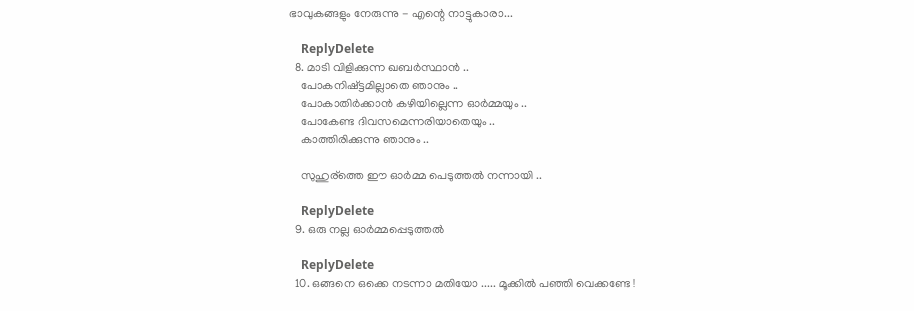ഭാവുകങ്ങളും നേരുന്നു - എന്റെ നാട്ടുകാരാ...

    ReplyDelete
  8. മാടി വിളിക്കുന്ന ഖബര്‍സ്ഥാന്‍ ..
    പോകനിഷ്ട്ടമില്ലാതെ ഞാനും ..
    പോകാതിര്‍ക്കാന്‍ കഴിയില്ലെന്ന ഓര്‍മ്മയും ..
    പോകേണ്ട ദിവസമെന്നരിയാതെയും ..
    കാത്തിരിക്കുന്നു ഞാനും ..

    സുഹുര്ത്തെ ഈ ഓര്‍മ്മ പെടുത്തല്‍ നന്നായി ..

    ReplyDelete
  9. ഒരു നല്ല ഓര്‍മ്മപ്പെടുത്തല്‍

    ReplyDelete
  10. ഒങ്ങനെ ഒക്കെ നടന്നാ മതിയോ ..... മൂക്കില്‍ പഞ്ഞി വെക്കണ്ടേ !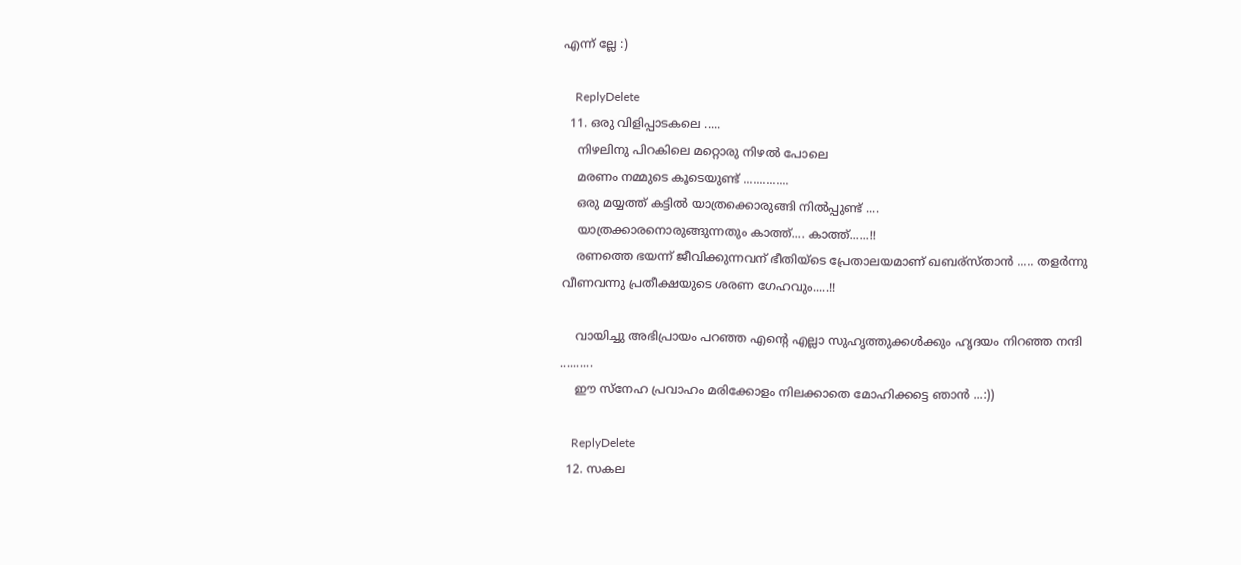എന്ന് ല്ലേ :)

    ReplyDelete
  11. ഒരു വിളിപ്പാടകലെ .....
    നിഴലിനു പിറകിലെ മറ്റൊരു നിഴല്‍ പോലെ
    മരണം നമ്മുടെ കൂടെയുണ്ട് ..............
    ഒരു മയ്യത്ത് കട്ടില്‍ യാത്രക്കൊരുങ്ങി നില്‍പ്പുണ്ട് ....
    യാത്രക്കാരനൊരുങ്ങുന്നതും കാത്ത്.... കാത്ത്......!!
    രണത്തെ ഭയന്ന് ജീവിക്കുന്നവന് ഭീതിയ്ടെ പ്രേതാലയമാണ് ഖബര്സ്താന്‍ ..... തളര്‍ന്നു വീണവന്നു പ്രതീക്ഷയുടെ ശരണ ഗേഹവും.....!!

    വായിച്ചു അഭിപ്രായം പറഞ്ഞ എന്റെ എല്ലാ സുഹൃത്തുക്കള്‍ക്കും ഹൃദയം നിറഞ്ഞ നന്ദി ..........
    ഈ സ്നേഹ പ്രവാഹം മരിക്കോളം നിലക്കാതെ മോഹിക്കട്ടെ ഞാന്‍ ...:))

    ReplyDelete
  12. സകല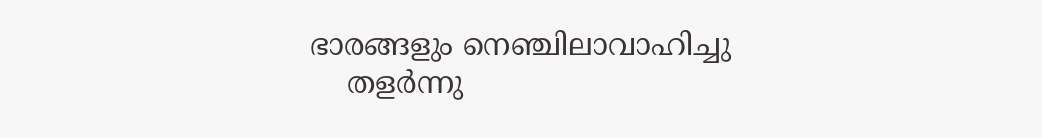ഭാരങ്ങളും നെഞ്ചിലാവാഹിച്ചു
    തളര്‍ന്നു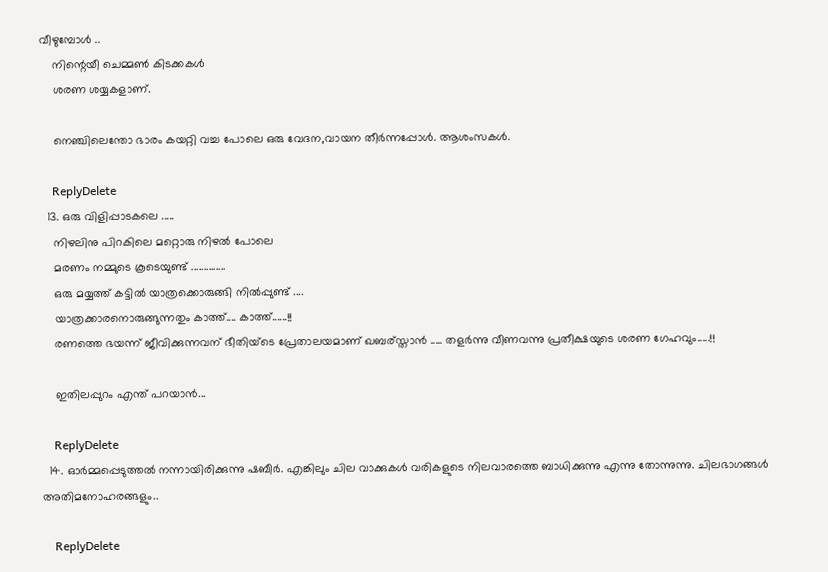വീഴുമ്പോള്‍ ..
    നിന്റെയീ ചെമ്മണ്‍ കിടക്കകള്‍
    ശരണ ശയ്യകളാണ്.

    നെഞ്ചിലെന്തോ ഭാരം കയറ്റി വച്ച പോലെ ഒരു വേദന,വായന തീർന്നപ്പോൾ. ആശംസകൾ.

    ReplyDelete
  13. ഒരു വിളിപ്പാടകലെ .....
    നിഴലിനു പിറകിലെ മറ്റൊരു നിഴല്‍ പോലെ
    മരണം നമ്മുടെ കൂടെയുണ്ട് ..............
    ഒരു മയ്യത്ത് കട്ടില്‍ യാത്രക്കൊരുങ്ങി നില്‍പ്പുണ്ട് ....
    യാത്രക്കാരനൊരുങ്ങുന്നതും കാത്ത്.... കാത്ത്......!!
    രണത്തെ ഭയന്ന് ജീവിക്കുന്നവന് ഭീതിയ്ടെ പ്രേതാലയമാണ് ഖബര്സ്താന്‍ ..... തളര്‍ന്നു വീണവന്നു പ്രതീക്ഷയുടെ ശരണ ഗേഹവും.....!!

    ഇതിലപ്പുറം എന്ത് പറയാന്‍...

    ReplyDelete
  14. ഓർമ്മപ്പെടുത്തൽ നന്നായിരിക്കുന്നു ഷബീർ. എങ്കിലും ചില വാക്കുകൾ വരികളുടെ നിലവാരത്തെ ബാധിക്കുന്നു എന്നു തോന്നുന്നു. ചിലഭാഗങ്ങൾ അതിമനോഹരങ്ങളും..

    ReplyDelete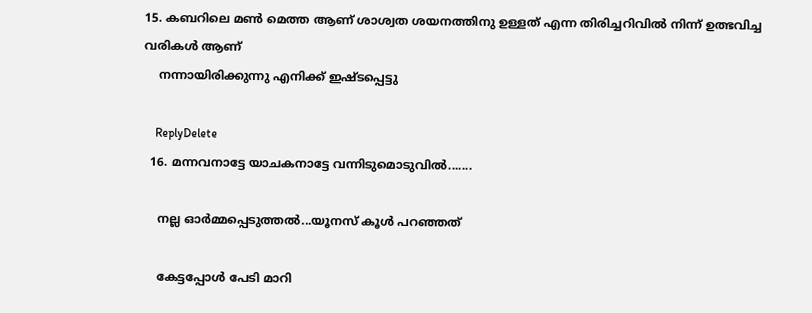15. കബറിലെ മണ്‍ മെത്ത ആണ് ശാശ്വത ശയനത്തിനു ഉള്ളത് എന്ന തിരിച്ചറിവില്‍ നിന്ന് ഉത്ഭവിച്ച വരികള്‍ ആണ്
    നന്നായിരിക്കുന്നു എനിക്ക് ഇഷ്ടപ്പെട്ടു

    ReplyDelete
  16. മന്നവനാട്ടേ യാചകനാട്ടേ വന്നിടുമൊടുവില്‍.......

    നല്ല ഓര്‍മ്മപ്പെടുത്തല്‍...യൂനസ് കൂള്‍ പറഞ്ഞത്

    കേട്ടപ്പോള്‍ പേടി മാറി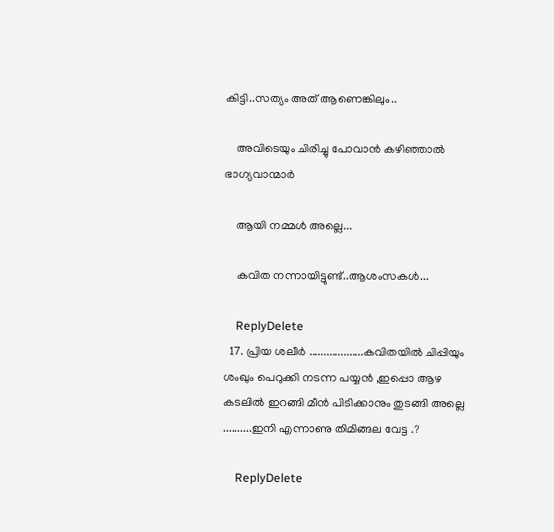കിട്ടി..സത്യം അത് ആണെങ്കിലും..

    അവിടെയും ചിരിച്ചു പോവാന്‍ കഴിഞ്ഞാല്‍ ഭാഗ്യവാന്മാര്‍

    ആയി നമ്മള്‍ അല്ലെ...

    കവിത നന്നായിട്ടുണ്ട്..ആശംസകള്‍...

    ReplyDelete
  17. പ്രിയ ശലീര്‍ ...................കവിതയില്‍ ചിപ്പിയും ശംഖും പെറുക്കി നടന്ന പയ്യന്‍ ,ഇപ്പൊ ആഴ കടലില്‍ ഇറങ്ങി മീന്‍ പിടിക്കാനും തുടങ്ങി അല്ലെ ..........ഇനി എന്നാണു തിമിങ്ങല വേട്ട .?

    ReplyDelete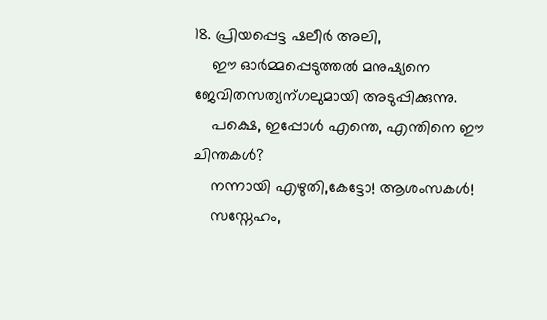18. പ്രിയപ്പെട്ട ഷലീര്‍ അലി,
    ഈ ഓര്‍മ്മപ്പെടുത്തല്‍ മനുഷ്യനെ ജേവിതസത്യന്ഗലുമായി അടുപ്പിക്കുന്നു.
    പക്ഷെ, ഇപ്പോള്‍ എന്തെ, എന്തിനെ ഈ ചിന്തകള്‍?
    നന്നായി എഴുതി,കേട്ടോ! ആശംസകള്‍!
    സസ്നേഹം,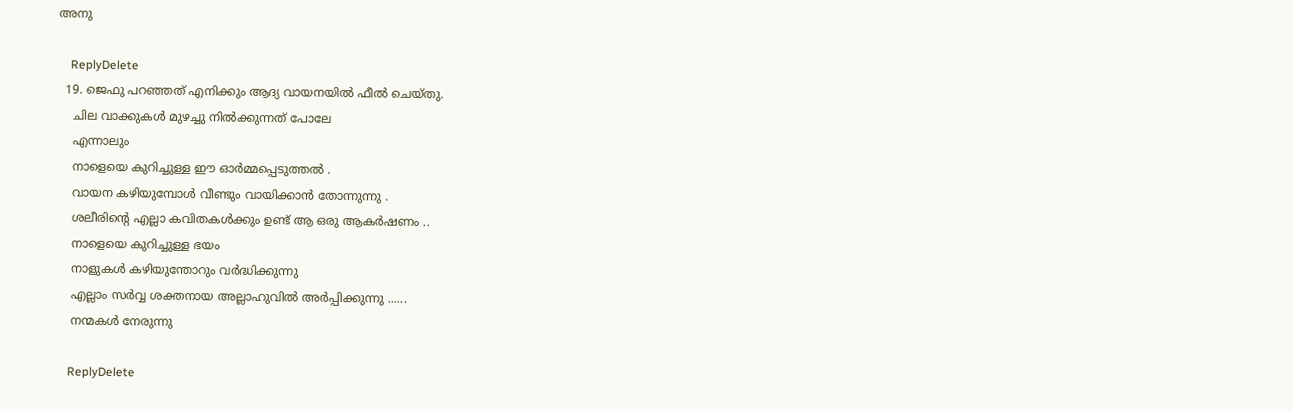അനു

    ReplyDelete
  19. ജെഫു പറഞ്ഞത് എനിക്കും ആദ്യ വായനയില്‍ ഫീല്‍ ചെയ്തു.
    ചില വാക്കുകള്‍ മുഴച്ചു നില്‍ക്കുന്നത് പോലേ
    എന്നാലും
    നാളെയെ കുറിച്ചുള്ള ഈ ഓര്‍മ്മപ്പെടുത്തല്‍ .
    വായന കഴിയുമ്പോള്‍ വീണ്ടും വായിക്കാന്‍ തോന്നുന്നു .
    ശലീരിന്റെ എല്ലാ കവിതകള്‍ക്കും ഉണ്ട് ആ ഒരു ആകര്‍ഷണം ..
    നാളെയെ കുറിച്ചുള്ള ഭയം
    നാളുകള്‍ കഴിയുന്തോറും വര്‍ദ്ധിക്കുന്നു
    എല്ലാം സര്‍വ്വ ശക്തനായ അല്ലാഹുവില്‍ അര്‍പ്പിക്കുന്നു ......
    നന്മകള്‍ നേരുന്നു

    ReplyDelete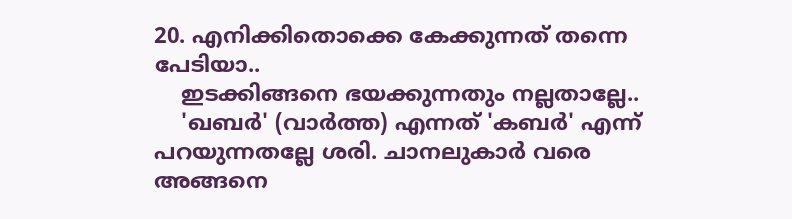20. എനിക്കിതൊക്കെ കേക്കുന്നത് തന്നെ പേടിയാ..
    ഇടക്കിങ്ങനെ ഭയക്കുന്നതും നല്ലതാല്ലേ..
    'ഖബര്‍' (വാര്‍ത്ത) എന്നത് 'കബര്‍' എന്ന് പറയുന്നതല്ലേ ശരി. ചാനലുകാര്‍ വരെ അങ്ങനെ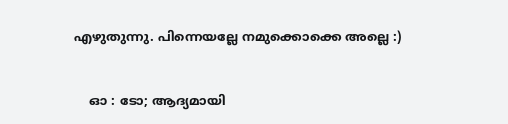എഴുതുന്നു. പിന്നെയല്ലേ നമുക്കൊക്കെ അല്ലെ :)


    ഓ : ടോ; ആദ്യമായി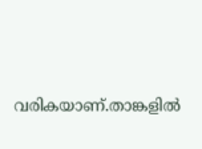വരികയാണ്.താങ്കളില്‍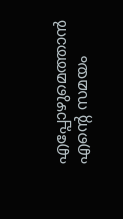എപ്പോഴുമെത്താന്‍ എന്റെ സമയം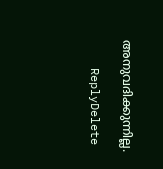അനുവദിക്കുന്നില്ല.

    ReplyDelete